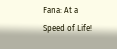Fana: At a Speed of Life!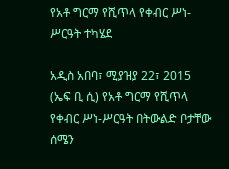የአቶ ግርማ የሺጥላ የቀብር ሥነ-ሥርዓት ተካሄደ

አዲስ አበባ፣ ሚያዝያ 22፣ 2015 (ኤፍ ቢ ሲ) የአቶ ግርማ የሺጥላ የቀብር ሥነ-ሥርዓት በትውልድ ቦታቸው ሰሜን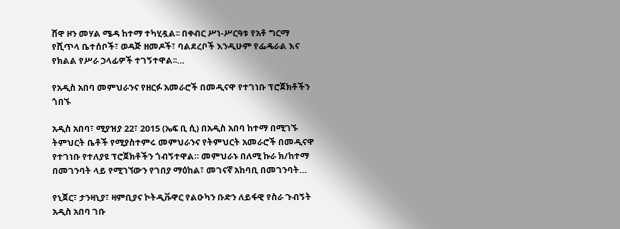ሸዋ ዞን መሃል ሜዳ ከተማ ተካሂዷል፡፡ በቀብር ሥነ-ሥርዓቱ የአቶ ግርማ የሺጥላ ቤተሰቦች፣ ወዳጅ ዘመዶች፣ ባልደረቦች እንዲሁም የፌዴራል እና የክልል የሥራ ኃላፊዎች ተገኝተዋል፡፡…

የአዲስ አበባ መምህራንና የዘርፉ አመራሮች በመዲናዋ የተገነቡ ፕሮጀክቶችን ጎበኙ

አዲስ አበባ፣ ሚያዝያ 22፣ 2015 (ኤፍ ቢ ሲ) በአዲስ አበባ ከተማ በሚገኙ ትምህርት ቤቶች የሚያስተምሩ መምህራንና የትምህርት አመራሮች በመዲናዋ የተገነቡ የተለያዩ ፕሮጀክቶችን ጎብኝተዋል። መምህራኑ በለሚ ኩራ ክ/ከተማ በመገንባት ላይ የሚገኘውን የገበያ ማዕከል፣ መገናኛ አከባቢ በመገንባት…

የኒጀር፣ ታንዛኒያ፣ ዛምቢያና ኮትዲቩዋር የልዑካን ቡድን ለይፋዊ የስራ ጉብኝት አዲስ አበባ ገቡ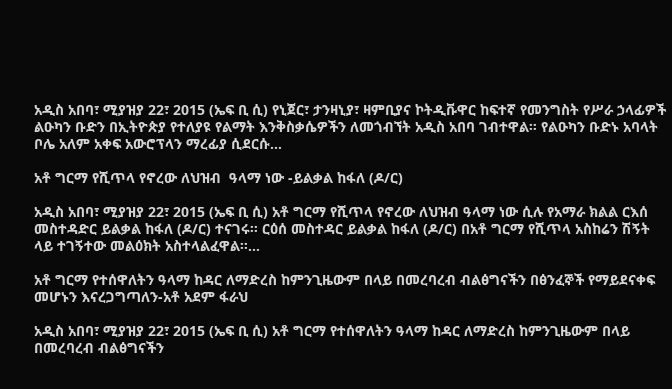አዲስ አበባ፣ ሚያዝያ 22፣ 2015 (ኤፍ ቢ ሲ) የኒጀር፣ ታንዛኒያ፣ ዛምቢያና ኮትዲቩዋር ከፍተኛ የመንግስት የሥራ ኃላፊዎች ልዑካን ቡድን በኢትዮጵያ የተለያዩ የልማት እንቅስቃሴዎችን ለመጎብኘት አዲስ አበባ ገብተዋል። የልዑካን ቡድኑ አባላት ቦሌ አለም አቀፍ አውሮፕላን ማረፊያ ሲደርሱ…

አቶ ግርማ የሺጥላ የኖረው ለህዝብ  ዓላማ ነው -ይልቃል ከፋለ (ዶ/ር)

አዲስ አበባ፣ ሚያዝያ 22፣ 2015 (ኤፍ ቢ ሲ) አቶ ግርማ የሺጥላ የኖረው ለህዝብ ዓላማ ነው ሲሉ የአማራ ክልል ርእሰ መስተዳድር ይልቃል ከፋለ (ዶ/ር) ተናገሩ፡፡ ርዕሰ መስተዳር ይልቃል ከፋለ (ዶ/ር) በአቶ ግርማ የሺጥላ አስከሬን ሽኝት ላይ ተገኝተው መልዕክት አስተላልፈዋል፡፡…

አቶ ግርማ የተሰዋለትን ዓላማ ከዳር ለማድረስ ከምንጊዜውም በላይ በመረባረብ ብልፅግናችን በፅንፈኞች የማይደናቀፍ  መሆኑን እናረጋግጣለን-አቶ አደም ፋራህ

አዲስ አበባ፣ ሚያዝያ 22፣ 2015 (ኤፍ ቢ ሲ) አቶ ግርማ የተሰዋለትን ዓላማ ከዳር ለማድረስ ከምንጊዜውም በላይ በመረባረብ ብልፅግናችን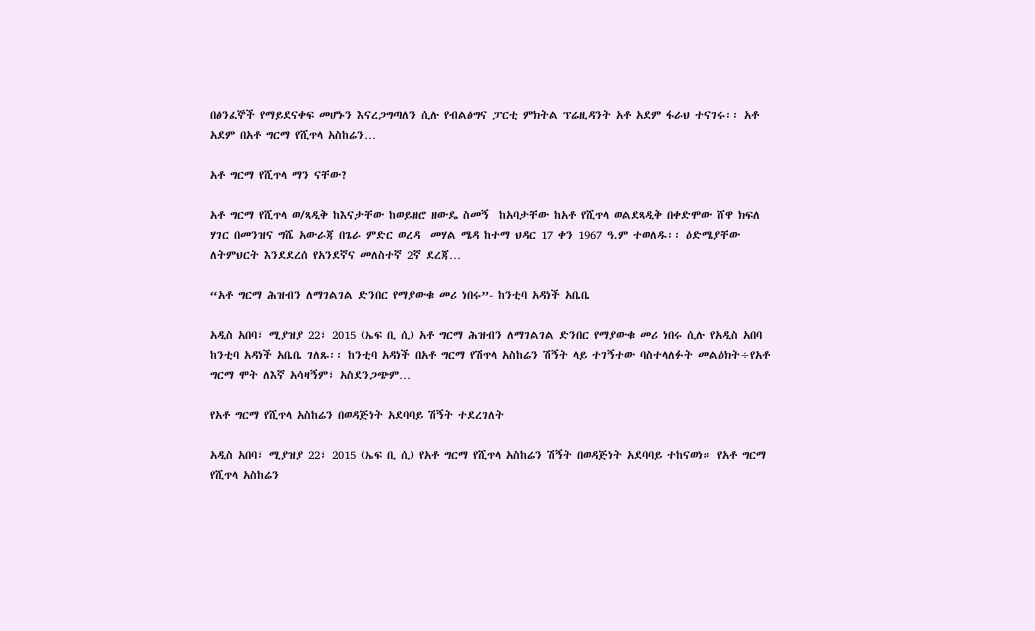በፅንፈኞች የማይደናቀፍ መሆኑን እናረጋግጣለን ሲሉ የብልፅግና ፓርቲ ምክትል ፕሬዚዳንት አቶ አደም ፋራህ ተናገሩ፡፡ አቶ አደም በአቶ ግርማ የሺጥላ አስከሬን…

አቶ ግርማ የሺጥላ ማን ናቸው?

አቶ ግርማ የሺጥላ ወ/ጻዲቅ ከእናታቸው ከወይዘሮ ዘውዴ ስመኝ  ከአባታቸው ከአቶ የሺጥላ ወልደጻዲቅ በቀድሞው ሸዋ ክፍለ ሃገር በመንዝና ግሼ አውራጃ በጌራ ምድር ወረዳ  መሃል ሜዳ ከተማ ህዳር 17 ቀን 1967 ዓ.ም ተወለዱ፡፡ ዕድሜያቸው ለትምህርት እንደደረሰ የአንደኛና መለስተኛ 2ኛ ደረጃ…

“አቶ ግርማ ሕዝብን ለማገልገል ድንበር የማያውቁ መሪ ነበሩ”- ከንቲባ አዳነች አቤቤ

አዲስ አበባ፣ ሚያዝያ 22፣ 2015 (ኤፍ ቢ ሲ) አቶ ግርማ ሕዝብን ለማገልገል ድንበር የማያውቁ መሪ ነበሩ ሲሉ የአዲስ አበባ ከንቲባ አዳነች አቤቤ ገለጹ፡፡ ከንቲባ አዳነች በአቶ ግርማ የሽጥላ አስከሬን ሽኝት ላይ ተገኝተው ባስተላለፉት መልዕክት÷የአቶ ግርማ ሞት ለእኛ አሳዛኝም፣ አስደንጋጭም…

የአቶ ግርማ የሺጥላ አስከሬን በወዳጅነት አደባባይ ሽኝት ተደረገለት

አዲስ አበባ፣ ሚያዝያ 22፣ 2015 (ኤፍ ቢ ሲ) የአቶ ግርማ የሺጥላ አስከሬን ሽኝት በወዳጅነት አደባባይ ተከናወነ። የአቶ ግርማ የሺጥላ አስከሬን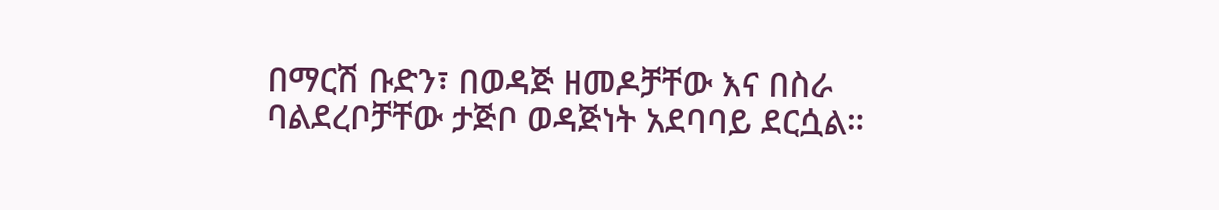በማርሽ ቡድን፣ በወዳጅ ዘመዶቻቸው እና በስራ ባልደረቦቻቸው ታጅቦ ወዳጅነት አደባባይ ደርሷል።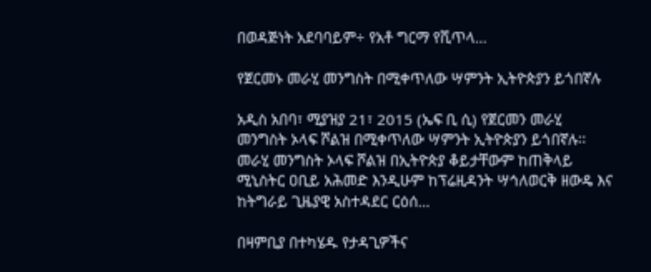በወዳጅነት አደባባይም÷ የአቶ ግርማ የሺጥላ…

የጀርመኑ መራሂ መንግስት በሚቀጥለው ሣምንት ኢትዮጵያን ይጎበኛሉ

አዲስ አበባ፣ ሚያዝያ 21፣ 2015 (ኤፍ ቢ ሲ) የጀርመን መራሂ መንግስት ኦላፍ ሾልዝ በሚቀጥለው ሣምንት ኢትዮጵያን ይጎበኛሉ፡፡ መራሂ መንግስት ኦላፍ ሾልዝ በኢትዮጵያ ቆይታቸውም ከጠቅላይ ሚኒስትር ዐቢይ አሕመድ እንዲሁም ከፕሬዚዳንት ሣኅለወርቅ ዘውዴ እና ከትግራይ ጊዜያዊ አስተዳደር ርዕሰ…

በዛምቢያ በተካሄዱ የታዳጊዎችና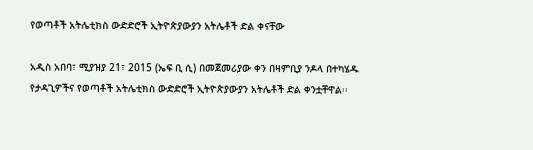የወጣቶች አትሌቲክስ ውድድሮች ኢትዮጵያውያን አትሌቶች ድል ቀናቸው

አዲስ አበባ፣ ሚያዝያ 21፣ 2015 (ኤፍ ቢ ሲ) በመጀመሪያው ቀን በዛምቢያ ንዶላ በተካሄዱ የታዳጊዎችና የወጣቶች አትሌቲክስ ውድድሮች ኢትዮጵያውያን አትሌቶች ድል ቀንቷቸዋል፡፡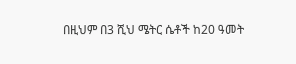በዚህም በ3 ሺህ ሜትር ሴቶች ከ20 ዓመት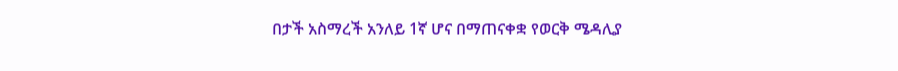በታች አስማረች አንለይ 1ኛ ሆና በማጠናቀቋ የወርቅ ሜዳሊያ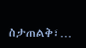ስታጠልቅ፣…